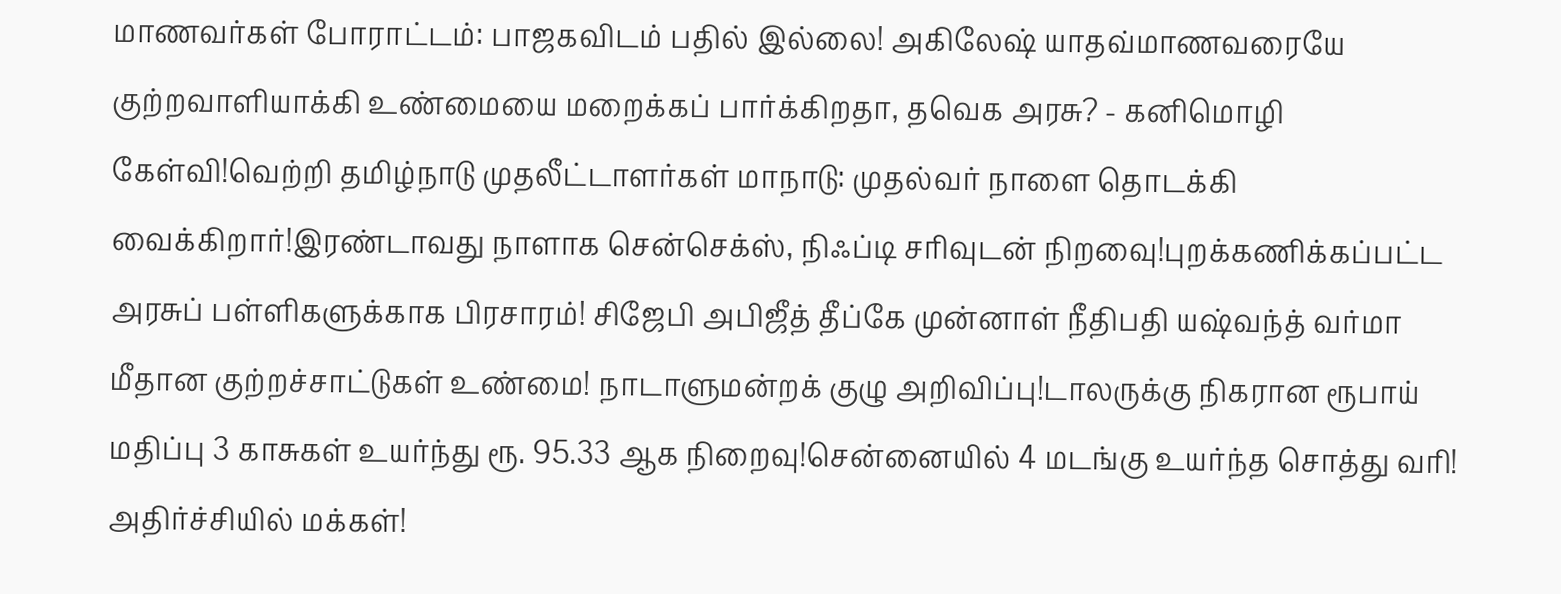மாணவர்கள் போராட்டம்: பாஜகவிடம் பதில் இல்லை! அகிலேஷ் யாதவ்மாணவரையே குற்றவாளியாக்கி உண்மையை மறைக்கப் பார்க்கிறதா, தவெக அரசு? - கனிமொழி கேள்வி!வெற்றி தமிழ்நாடு முதலீட்டாளர்கள் மாநாடு: முதல்வர் நாளை தொடக்கி வைக்கிறார்!இரண்டாவது நாளாக சென்செக்ஸ், நிஃப்டி சரிவுடன் நிறவைு!புறக்கணிக்கப்பட்ட அரசுப் பள்ளிகளுக்காக பிரசாரம்! சிஜேபி அபிஜீத் தீப்கே முன்னாள் நீதிபதி யஷ்வந்த் வர்மா மீதான குற்றச்சாட்டுகள் உண்மை! நாடாளுமன்றக் குழு அறிவிப்பு!டாலருக்கு நிகரான ரூபாய் மதிப்பு 3 காசுகள் உயர்ந்து ரூ. 95.33 ஆக நிறைவு!சென்னையில் 4 மடங்கு உயர்ந்த சொத்து வரி! அதிர்ச்சியில் மக்கள்!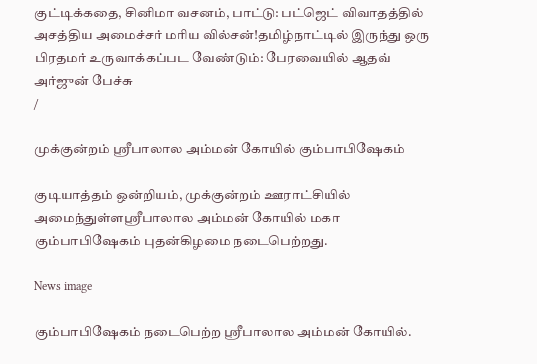குட்டிக்கதை, சினிமா வசனம், பாட்டு: பட்ஜெட் விவாதத்தில் அசத்திய அமைச்சர் மரிய வில்சன்!தமிழ்நாட்டில் இருந்து ஒரு பிரதமர் உருவாக்கப்பட வேண்டும்: பேரவையில் ஆதவ் அர்ஜுன் பேச்சு
/

முக்குன்றம் ஸ்ரீபாலால அம்மன் கோயில் கும்பாபிஷேகம்

குடியாத்தம் ஒன்றியம், முக்குன்றம் ஊராட்சியில் அமைந்துள்ளஸ்ரீபாலால அம்மன் கோயில் மகா கும்பாபிஷேகம் புதன்கிழமை நடைபெற்றது.

News image

கும்பாபிஷேகம் நடைபெற்ற ஸ்ரீபாலால அம்மன் கோயில்.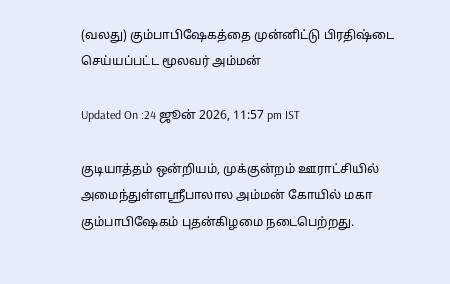(வலது) கும்பாபிஷேகத்தை முன்னிட்டு பிரதிஷ்டை செய்யப்பட்ட மூலவர் அம்மன்

Updated On :24 ஜூன் 2026, 11:57 pm IST

குடியாத்தம் ஒன்றியம், முக்குன்றம் ஊராட்சியில் அமைந்துள்ளஸ்ரீபாலால அம்மன் கோயில் மகா கும்பாபிஷேகம் புதன்கிழமை நடைபெற்றது.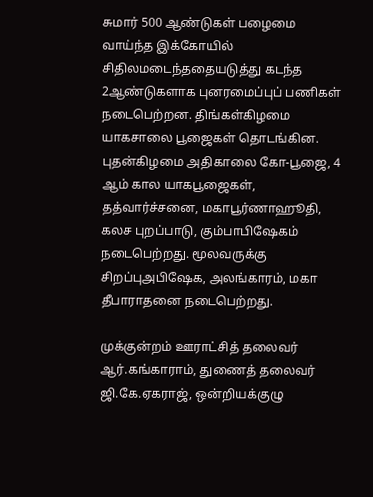சுமார் 500 ஆண்டுகள் பழைமை வாய்ந்த இக்கோயில் சிதிலமடைந்ததையடுத்து கடந்த 2ஆண்டுகளாக புனரமைப்புப் பணிகள் நடைபெற்றன. திங்கள்கிழமை யாகசாலை பூஜைகள் தொடங்கின. புதன்கிழமை அதிகாலை கோ-பூஜை, 4 ஆம் கால யாகபூஜைகள், தத்வார்ச்சனை, மகாபூர்ணாஹூதி, கலச புறப்பாடு, கும்பாபிஷேகம் நடைபெற்றது. மூலவருக்கு சிறப்புஅபிஷேக, அலங்காரம், மகா தீபாராதனை நடைபெற்றது.

முக்குன்றம் ஊராட்சித் தலைவர் ஆர்.கங்காராம், துணைத் தலைவர் ஜி.கே.ஏகராஜ், ஒன்றியக்குழு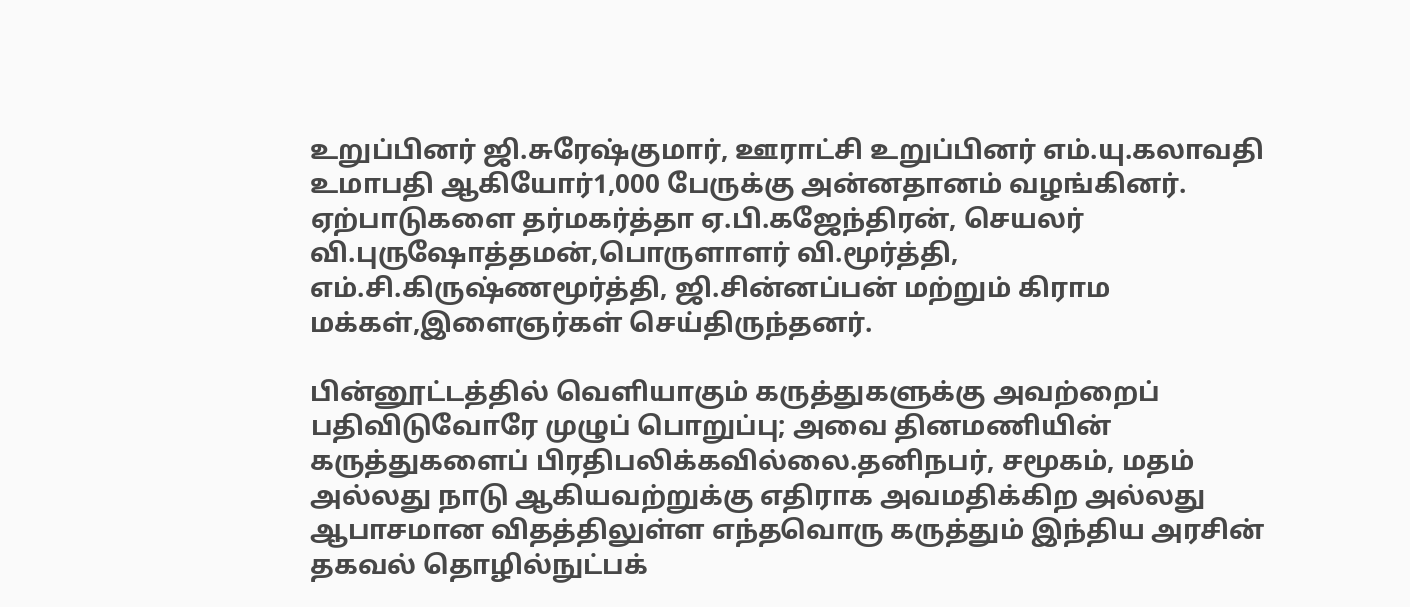உறுப்பினர் ஜி.சுரேஷ்குமார், ஊராட்சி உறுப்பினர் எம்.யு.கலாவதி உமாபதி ஆகியோர்1,000 பேருக்கு அன்னதானம் வழங்கினர். ஏற்பாடுகளை தர்மகர்த்தா ஏ.பி.கஜேந்திரன், செயலர் வி.புருஷோத்தமன்,பொருளாளர் வி.மூர்த்தி, எம்.சி.கிருஷ்ணமூர்த்தி, ஜி.சின்னப்பன் மற்றும் கிராம மக்கள்,இளைஞர்கள் செய்திருந்தனர்.

பின்னூட்டத்தில் வெளியாகும் கருத்துகளுக்கு அவற்றைப் பதிவிடுவோரே முழுப் பொறுப்பு; அவை தினமணியின் கருத்துகளைப் பிரதிபலிக்கவில்லை.தனிநபர், சமூகம், மதம் அல்லது நாடு ஆகியவற்றுக்கு எதிராக அவமதிக்கிற அல்லது ஆபாசமான விதத்திலுள்ள எந்தவொரு கருத்தும் இந்திய அரசின் தகவல் தொழில்நுட்பக்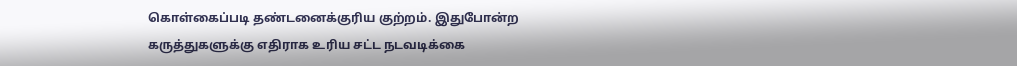கொள்கைப்படி தண்டனைக்குரிய குற்றம். இதுபோன்ற கருத்துகளுக்கு எதிராக உரிய சட்ட நடவடிக்கை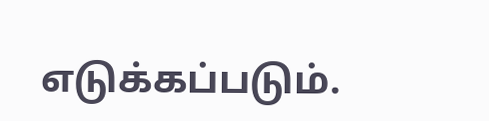எடுக்கப்படும்.